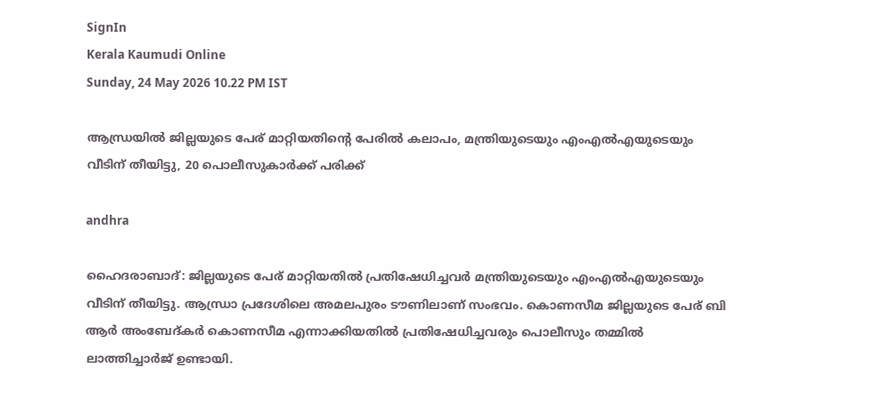SignIn
Kerala Kaumudi Online
Sunday, 24 May 2026 10.22 PM IST

ആന്ധ്രയിൽ ജില്ലയുടെ പേര് മാറ്റിയതിന്റെ പേരിൽ കലാപം, മന്ത്രിയുടെയും എംഎൽഎയുടെയും വീടിന് തീയിട്ടു, 20 പൊലീസുകാർക്ക് പരിക്ക്

andhra

ഹൈദരാബാദ്: ജില്ലയുടെ പേര് മാറ്റിയതിൽ പ്രതിഷേധിച്ചവർ മന്ത്രിയുടെയും എംഎൽഎയുടെയും വീടിന് തീയിട്ടു. ആന്ധ്രാ പ്രദേശിലെ അമലപുരം ടൗണിലാണ് സംഭവം. കൊണസീമ ജില്ലയുടെ പേര് ബി ആർ അംബേദ്‌കർ കൊണസീമ എന്നാക്കിയതിൽ പ്രതിഷേധിച്ചവരും പൊലീസും തമ്മിൽ ലാത്തിച്ചാർജ് ഉണ്ടായി.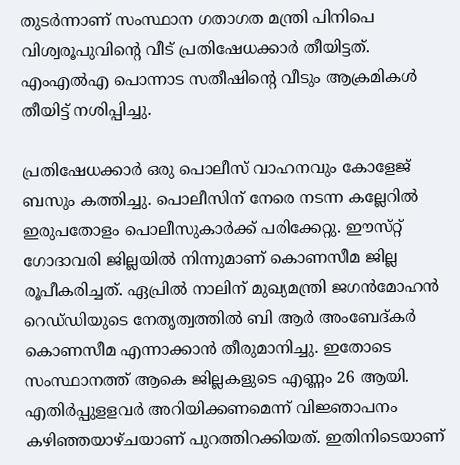തുടർന്നാണ് സംസ്ഥാന ഗതാഗത മന്ത്രി പിനിപെ വിശ്വരൂപുവിന്റെ വീട് പ്രതിഷേധക്കാർ‌ തീയിട്ടത്. എംഎൽഎ പൊന്നാട സതീഷിന്റെ വീടും ആക്രമികൾ തീയിട്ട് നശിപ്പിച്ചു.

പ്രതിഷേധക്കാർ ഒരു പൊലീസ് വാഹനവും കോളേജ് ബസും കത്തിച്ചു. പൊലീസിന് നേരെ നടന്ന കല്ലേറിൽ ഇരുപതോളം പൊലീസുകാർക്ക് പരിക്കേറ്റു. ഈസ്‌റ്റ്‌ ഗോദാവരി ജില്ലയിൽ നിന്നുമാണ് കൊണസീമ ജില്ല രൂപീകരിച്ചത്. ഏപ്രിൽ നാലിന് മുഖ്യമന്ത്രി ജഗൻമോഹൻ റെഡ്‌ഡിയുടെ നേതൃത്വത്തിൽ ബി ആർ അംബേദ്‌കർ കൊണസീമ എന്നാക്കാൻ തീരുമാനിച്ചു. ഇതോടെ സംസ്ഥാനത്ത് ആകെ ജില്ലകളുടെ എണ്ണം 26 ആയി. എതിർപ്പുള‌ളവർ അറിയിക്കണമെന്ന് വിജ്ഞാപനം കഴിഞ്ഞയാഴ്‌ചയാണ് പുറത്തിറക്കിയത്. ഇതിനിടെയാണ്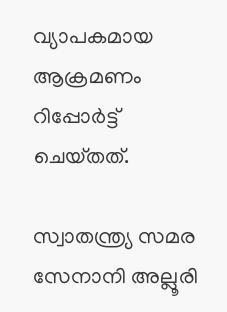വ്യാപകമായ ആക്രമണം റിപ്പോർട്ട് ചെയ്‌തത്.

സ്വാതന്ത്ര്യ സമര സേനാനി അല്ലൂരി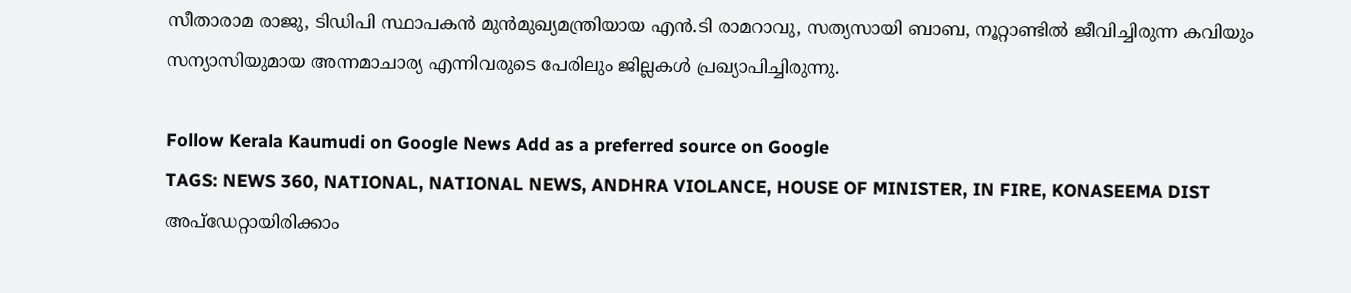സീതാരാമ രാജു, ടിഡിപി സ്ഥാപകൻ മുൻമുഖ്യമന്ത്രിയായ എൻ.ടി രാമറാവു, സത്യസായി ബാബ, നൂറ്റാണ്ടിൽ ജീവിച്ചിരുന്ന കവിയും സന്യാസിയുമായ അന്നമാചാര്യ എന്നിവരുടെ പേരിലും ജില്ലകൾ പ്രഖ്യാപിച്ചിരുന്നു.

Follow Kerala Kaumudi on Google News Add as a preferred source on Google
TAGS: NEWS 360, NATIONAL, NATIONAL NEWS, ANDHRA VIOLANCE, HOUSE OF MINISTER, IN FIRE, KONASEEMA DIST
അപ്ഡേറ്റായിരിക്കാം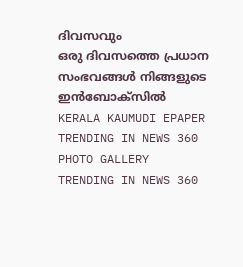ദിവസവും
ഒരു ദിവസത്തെ പ്രധാന സംഭവങ്ങൾ നിങ്ങളുടെ ഇൻബോക്സിൽ
KERALA KAUMUDI EPAPER
TRENDING IN NEWS 360
PHOTO GALLERY
TRENDING IN NEWS 360